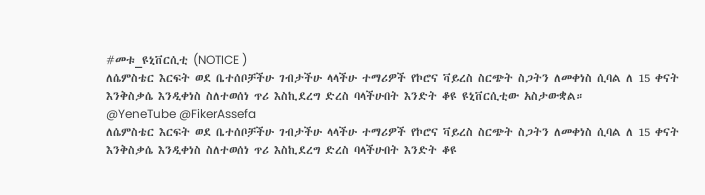#መቱ_ዩኒቨርሲቲ (NOTICE )
ለሴምስቴር እርፍት ወደ ቤተሰቦቻችሁ ገብታችሁ ላላችሁ ተማሪዎች የኮሮና ቫይረስ ስርጭት ስጋትን ለመቀነስ ሲባል ለ 15 ቀናት እንቅስቃሴ እንዲቀነስ ስለተወሰነ ጥሪ እስኪደረግ ድረስ ባላችሁበት እንድት ቆዩ ዩኒቨርሲቲው አስታውቋል።
@YeneTube @FikerAssefa
ለሴምስቴር እርፍት ወደ ቤተሰቦቻችሁ ገብታችሁ ላላችሁ ተማሪዎች የኮሮና ቫይረስ ስርጭት ስጋትን ለመቀነስ ሲባል ለ 15 ቀናት እንቅስቃሴ እንዲቀነስ ስለተወሰነ ጥሪ እስኪደረግ ድረስ ባላችሁበት እንድት ቆዩ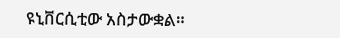ዩኒቨርሲቲው አስታውቋል።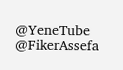@YeneTube @FikerAssefa